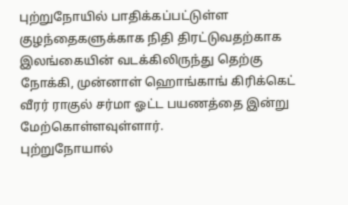புற்றுநோயில் பாதிக்கப்பட்டுள்ள குழந்தைகளுக்காக நிதி திரட்டுவதற்காக இலங்கையின் வடக்கிலிருந்து தெற்கு நோக்கி, முன்னாள் ஹொங்காங் கிரிக்கெட் வீரர் ராகுல் சர்மா ஓட்ட பயணத்தை இன்று மேற்கொள்ளவுள்ளார்.
புற்றுநோயால்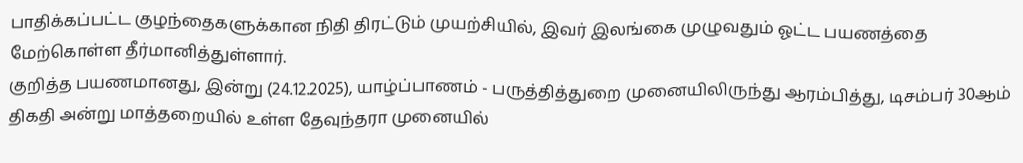பாதிக்கப்பட்ட குழந்தைகளுக்கான நிதி திரட்டும் முயற்சியில், இவர் இலங்கை முழுவதும் ஓட்ட பயணத்தை மேற்கொள்ள தீர்மானித்துள்ளார்.
குறித்த பயணமானது, இன்று (24.12.2025), யாழ்ப்பாணம் - பருத்தித்துறை முனையிலிருந்து ஆரம்பித்து, டிசம்பர் 30ஆம் திகதி அன்று மாத்தறையில் உள்ள தேவுந்தரா முனையில்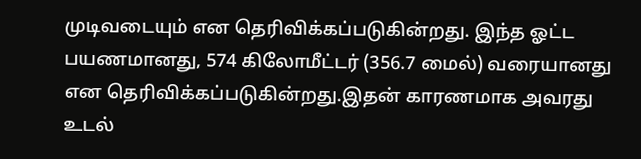முடிவடையும் என தெரிவிக்கப்படுகின்றது. இந்த ஓட்ட பயணமானது, 574 கிலோமீட்டர் (356.7 மைல்) வரையானது என தெரிவிக்கப்படுகின்றது.இதன் காரணமாக அவரது உடல்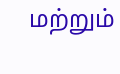மற்றும்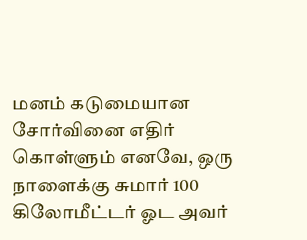மனம் கடுமையான சோர்வினை எதிர் கொள்ளும் எனவே, ஒரு நாளைக்கு சுமார் 100 கிலோமீட்டர் ஓட அவர்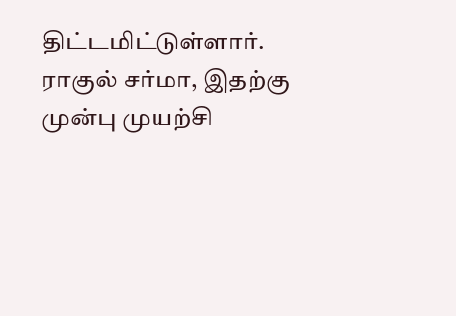திட்டமிட்டுள்ளார்.
ராகுல் சர்மா, இதற்கு முன்பு முயற்சி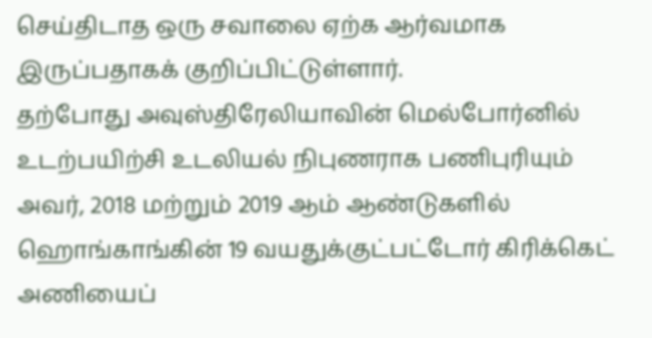செய்திடாத ஒரு சவாலை ஏற்க ஆர்வமாக இருப்பதாகக் குறிப்பிட்டுள்ளார்.
தற்போது அவுஸ்திரேலியாவின் மெல்போர்னில் உடற்பயிற்சி உடலியல் நிபுணராக பணிபுரியும் அவர், 2018 மற்றும் 2019 ஆம் ஆண்டுகளில் ஹொங்காங்கின் 19 வயதுக்குட்பட்டோர் கிரிக்கெட் அணியைப்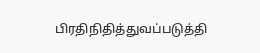பிரதிநிதித்துவப்படுத்தி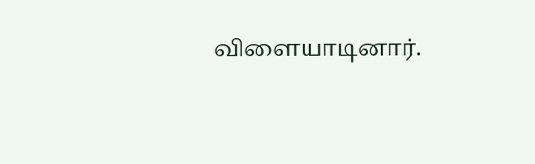விளையாடினார்.